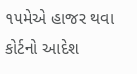૧૫મેએ હાજર થવા કોર્ટનો આદેશ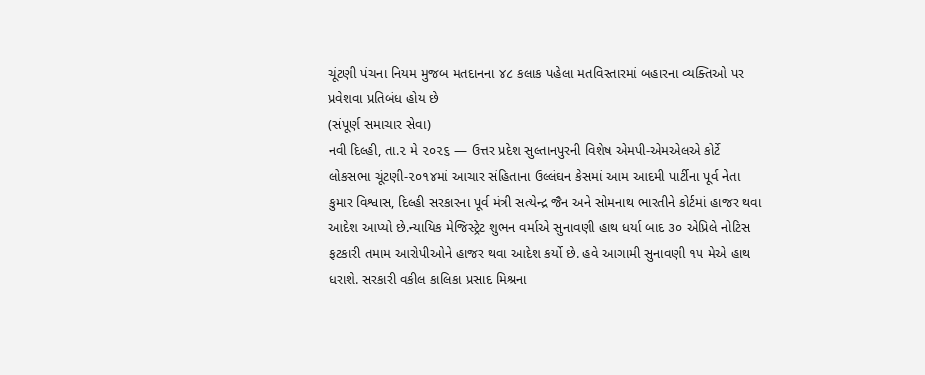ચૂંટણી પંચના નિયમ મુજબ મતદાનના ૪૮ કલાક પહેલા મતવિસ્તારમાં બહારના વ્યક્તિઓ પર પ્રવેશવા પ્રતિબંધ હોય છે
(સંપૂર્ણ સમાચાર સેવા)
નવી દિલ્હી, તા.૨ મે ૨૦૨૬ — ઉત્તર પ્રદેશ સુલ્તાનપુરની વિશેષ એમપી-એમએલએ કોર્ટે લોકસભા ચૂંટણી-૨૦૧૪માં આચાર સંહિતાના ઉલ્લંઘન કેસમાં આમ આદમી પાર્ટીના પૂર્વ નેતા કુમાર વિશ્વાસ, દિલ્હી સરકારના પૂર્વ મંત્રી સત્યેન્દ્ર જૈન અને સોમનાથ ભારતીને કોર્ટમાં હાજર થવા આદેશ આપ્યો છે.ન્યાયિક મેજિસ્ટ્રેટ શુભન વર્માએ સુનાવણી હાથ ધર્યા બાદ ૩૦ એપ્રિલે નોટિસ ફટકારી તમામ આરોપીઓને હાજર થવા આદેશ કર્યો છે. હવે આગામી સુનાવણી ૧૫ મેએ હાથ ધરાશે. સરકારી વકીલ કાલિકા પ્રસાદ મિશ્રના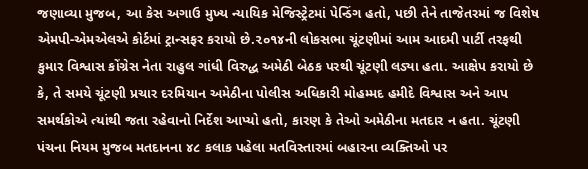જણાવ્યા મુજબ, આ કેસ અગાઉ મુખ્ય ન્યાયિક મેજિસ્ટ્રેટમાં પેન્ડિંગ હતો, પછી તેને તાજેતરમાં જ વિશેષ એમપી-એમએલએ કોર્ટમાં ટ્રાન્સફર કરાયો છે.૨૦૧૪ની લોકસભા ચૂંટણીમાં આમ આદમી પાર્ટી તરફથી કુમાર વિશ્વાસ કોંગ્રેસ નેતા રાહુલ ગાંધી વિરુદ્ધ અમેઠી બેઠક પરથી ચૂંટણી લડ્યા હતા. આક્ષેપ કરાયો છે કે, તે સમયે ચૂંટણી પ્રચાર દરમિયાન અમેઠીના પોલીસ અધિકારી મોહમ્મદ હમીદે વિશ્વાસ અને આપ સમર્થકોએ ત્યાંથી જતા રહેવાનો નિર્દેશ આપ્યો હતો, કારણ કે તેઓ અમેઠીના મતદાર ન હતા. ચૂંટણી પંચના નિયમ મુજબ મતદાનના ૪૮ કલાક પહેલા મતવિસ્તારમાં બહારના વ્યક્તિઓ પર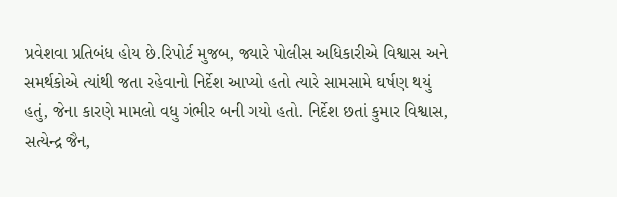પ્રવેશવા પ્રતિબંધ હોય છે.રિપોર્ટ મુજબ, જ્યારે પોલીસ અધિકારીએ વિશ્વાસ અને સમર્થકોએ ત્યાંથી જતા રહેવાનો નિર્દેશ આપ્યો હતો ત્યારે સામસામે ઘર્ષણ થયું હતું, જેના કારણે મામલો વધુ ગંભીર બની ગયો હતો. નિર્દેશ છતાં કુમાર વિશ્વાસ, સત્યેન્દ્ર જૈન,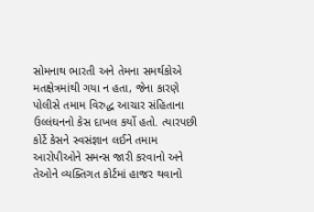સોમનાથ ભારતી અને તેમના સમર્થકોએ મતક્ષેત્રમાંથી ગયા ન હતા, જેના કારણે પોલીસે તમામ વિરુદ્ધ આચાર સંહિતાના ઉલ્લંઘનનો કેસ દાખલ કર્યો હતો. ત્યારપછી કોર્ટે કેસને સ્વસંજ્ઞાન લઈને તમામ આરોપીઓને સમન્સ જારી કરવાનો અને તેઓને વ્યક્તિગત કોર્ટમાં હાજર થવાનો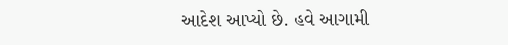આદેશ આપ્યો છે. હવે આગામી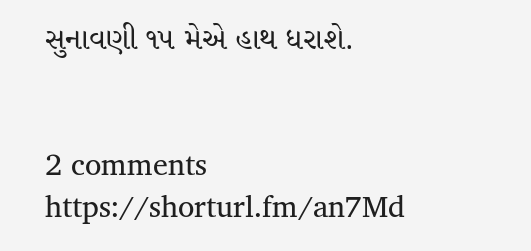સુનાવણી ૧૫ મેએ હાથ ધરાશે.


2 comments
https://shorturl.fm/an7Md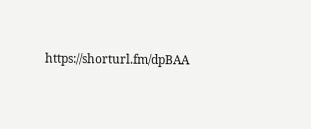https://shorturl.fm/dpBAA